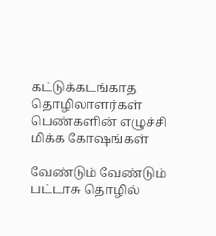கட்டுக்கடங்காத தொழிலாளர்கள்                                                                                                  பெண்களின் எழுச்சி மிக்க கோஷங்கள்

வேண்டும் வேண்டும் பட்டாசு தொழில்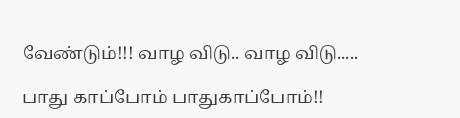வேண்டும்!!! வாழ விடு.. வாழ விடு.....

பாது காப்போம் பாதுகாப்போம்!!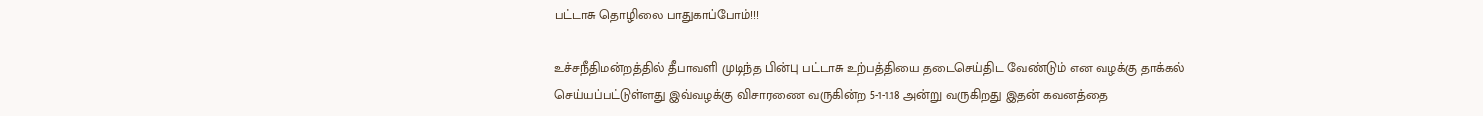பட்டாசு தொழிலை பாதுகாப்போம்!!!

உச்சநீதிமன்றத்தில் தீபாவளி முடிந்த பின்பு பட்டாசு உற்பத்தியை தடைசெய்திட வேண்டும் என வழக்கு தாக்கல் செய்யப்பட்டுள்ளது இவ்வழக்கு விசாரணை வருகின்ற 5-1-1.18 அன்று வருகிறது இதன் கவனத்தை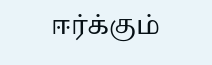ஈர்க்கும்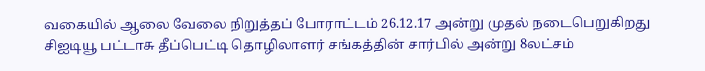வகையில் ஆலை வேலை நிறுத்தப் போராட்டம் 26.12.17 அன்று முதல் நடைபெறுகிறது சிஐடியூ பட்டாசு தீப்பெட்டி தொழிலாளர் சங்கத்தின் சார்பில் அன்று 8லட்சம்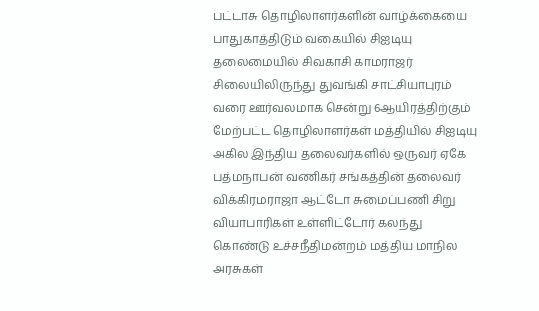பட்டாசு தொழிலாளர்களின் வாழ்க்கையை பாதுகாத்திடும் வகையில் சிஐடியு தலைமையில் சிவகாசி காமராஜர் சிலையிலிருந்து துவங்கி சாட்சியாபுரம் வரை ஊர்வலமாக சென்று 6ஆயிரத்திற்கும் மேற்பட்ட தொழிலாளர்கள் மத்தியில் சிஐடியு அகில இந்திய தலைவர்களில் ஒருவர் ஏகே பத்மநாபன் வணிகர் சங்கத்தின் தலைவர் விக்கிரமராஜா ஆட்டோ சுமைப்பணி சிறு வியாபாரிகள் உள்ளிட்டோர் கலந்து கொண்டு உச்சநீதிமன்றம் மத்திய மாநில அரசுகள்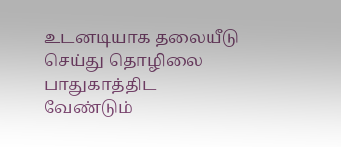உடனடியாக தலையீடு செய்து தொழிலை பாதுகாத்திட வேண்டும்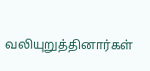வலியுறுத்தினார்கள்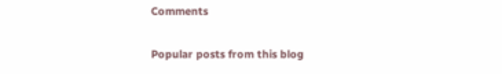Comments

Popular posts from this blog